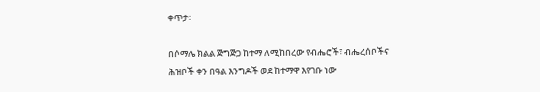ቀጥታ፡

በሶማሌ ክልል ጅግጅጋ ከተማ ለሚከበረው የብሔሮች፣ ብሔረሰቦችና ሕዝቦች ቀን በዓል እንግዶች ወደ ከተማዋ እየገቡ ነው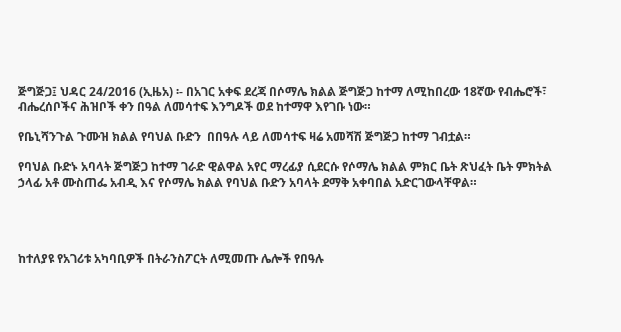ጅግጅጋ፤ ህዳር 24/2016 (ኢዜአ) ፡- በአገር አቀፍ ደረጃ በሶማሌ ክልል ጅግጅጋ ከተማ ለሚከበረው 18ኛው የብሔሮች፣ ብሔረሰቦችና ሕዝቦች ቀን በዓል ለመሳተፍ እንግዶች ወደ ከተማዋ እየገቡ ነው።

የቤኒሻንጉል ጉሙዝ ክልል የባህል ቡድን  በበዓሉ ላይ ለመሳተፍ ዛሬ አመሻሽ ጅግጅጋ ከተማ ገብቷል።

የባህል ቡድኑ አባላት ጅግጅጋ ከተማ ገራድ ዊልዋል አየር ማረፊያ ሲደርሱ የሶማሌ ክልል ምክር ቤት ጽህፈት ቤት ምክትል ኃላፊ አቶ ሙስጠፌ አብዲ እና የሶማሌ ክልል የባህል ቡድን አባላት ደማቅ አቀባበል አድርገውላቸዋል።




ከተለያዩ የአገሪቱ አካባቢዎች በትራንስፖርት ለሚመጡ ሌሎች የበዓሉ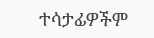ተሳታፊዎችም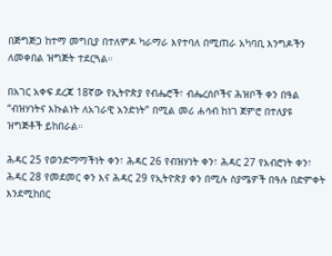በጅግጅጋ ከተማ መግቢያ በተለምዶ ካራማራ እየተባለ በሚጠራ አካባቢ እንግዶችን ለመቀበል ዝግጅት ተደርጓል።

በአገር አቀፍ ደረጃ 18ኛው የኢትዮጵያ የብሔሮች፣ ብሔረሰቦችና ሕዝቦች ቀን በዓል “ብዝሃነትና እኩልነት ለአገራዊ አንድነት” በሚል መሪ ሐሳብ ከነገ ጀምሮ በተለያዩ ዝግጅቶች ይከበራል።

ሕዳር 25 የወንድማማችነት ቀን፣ ሕዳር 26 የብዝሃነት ቀን፣ ሕዳር 27 የአብሮነት ቀን፣ ሕዳር 28 የመደመር ቀን እና ሕዳር 29 የኢትዮጵያ ቀን በሚሉ ስያሜዎች በዓሉ በድምቀት እንደሚከበር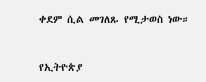ቀደም ሲል መገለጹ የሚታወስ ነው።



የኢትዮጵያ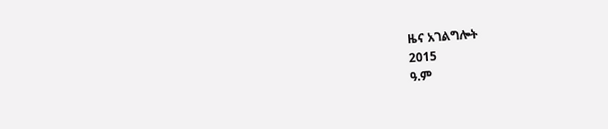ዜና አገልግሎት
2015
ዓ.ም